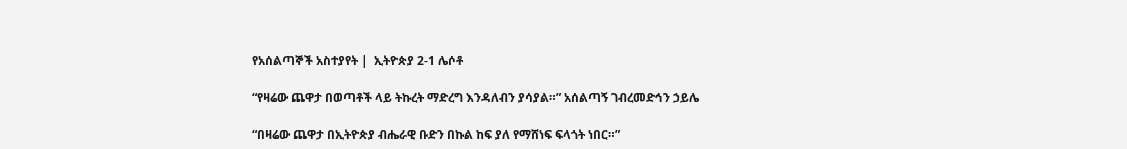የአሰልጣኞች አስተያየት |  ኢትዮጵያ 2-1 ሌሶቶ

“የዛሬው ጨዋታ በወጣቶች ላይ ትኩረት ማድረግ እንዳለብን ያሳያል።” አሰልጣኝ ገብረመድኅን ኃይሌ

“በዛሬው ጨዋታ በኢትዮጵያ ብሔራዊ ቡድን በኩል ከፍ ያለ የማሸነፍ ፍላጎት ነበር።”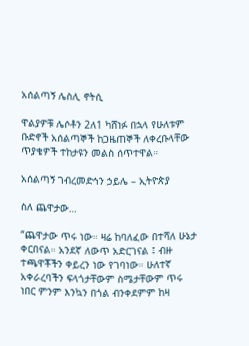አሰልጣኝ ሌስሊ ኖትሲ

ዋልያዎቹ ሌሶቶን 2ለ1 ካሸነፉ በኋላ የሁለቱም ቡድኖች አሰልጣኞች ከጋዜጠኞች ለቀረቡላቸው ጥያቄዎች ተከታዩን መልስ ሰጥተዋል።

አሰልጣኝ ገብረመድኅን ኃይሌ – ኢትዮጵያ

ስለ ጨዋታው…

“ጨዋታው ጥሩ ነው። ዛሬ ከባለፈው በተሻለ ሁኔታ ቀርበናል። አንደኛ ለውጥ አድርገናል ፤ ብዙ ተጫዋቾችን ቀይረን ነው የገባነው። ሁለተኛ አቀራረባችን ፍላጎታቸውም ስሜታቸውም ጥሩ ነበር ምንም እንኳን በጎል ብንቀደምም ከዛ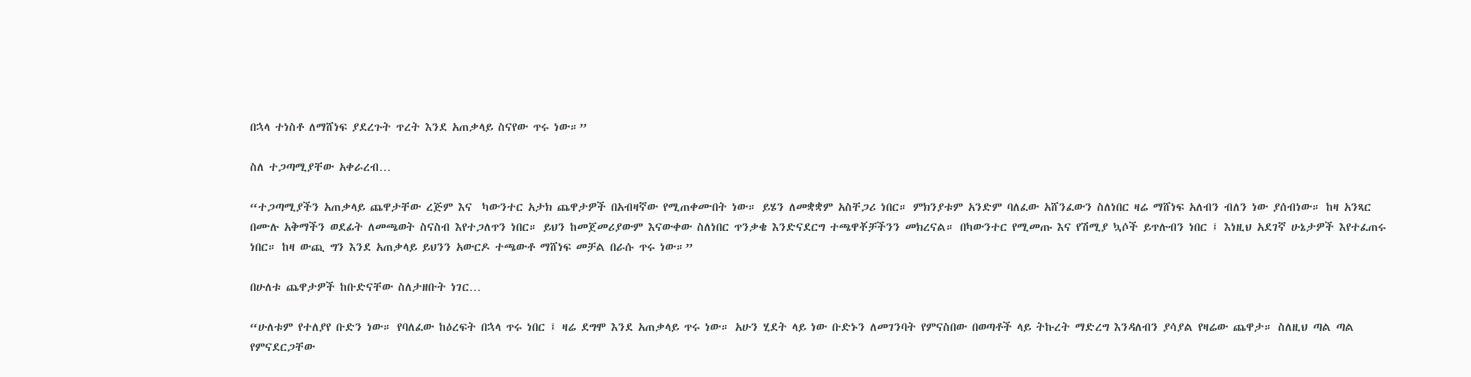በኋላ ተነስቶ ለማሸነፍ ያደረጉት ጥረት እንደ አጠቃላይ ስናየው ጥሩ ነው።”

ስለ ተጋጣሚያቸው አቀራረብ…

“ተጋጣሚያችን አጠቃላይ ጨዋታቸው ረጅም እና  ካውንተር አታክ ጨዋታዎች በአብዛኛው የሚጠቀሙበት ነው። ይሄን ለመቋቋም አስቸጋሪ ነበር። ምክንያቱም አንድም ባለፈው አሸንፈውን ስለነበር ዛሬ ማሸነፍ አለብን ብለን ነው ያሰብነው። ከዛ አንጻር በሙሉ አቅማችን ወደፊት ለመጫወት ስናስብ እየተጋለጥን ነበር። ይህን ከመጀመሪያውም እናውቀው ስለነበር ጥንቃቄ እንድናደርግ ተጫዋቾቻችንን መክረናል። በካውንተር የሚመጡ እና የሽሚያ ኳሶች ይጥሉብን ነበር ፤ እነዚህ አደገኛ ሁኔታዎች እየተፈጠሩ ነበር። ከዛ ውጪ ግን እንደ አጠቃላይ ይህንን አውርዶ ተጫውቶ ማሸነፍ መቻል በራሱ ጥሩ ነው።”

በሁለቱ ጨዋታዎች ከቡድናቸው ስለታዘቡት ነገር…

“ሁለቱም የተለያየ ቡድን ነው። የባለፈው ከዕረፍት በኋላ ጥሩ ነበር ፤ ዛሬ ደግሞ እንደ አጠቃላይ ጥሩ ነው። አሁን ሂደት ላይ ነው ቡድኑን ለመገንባት የምናስበው በወጣቶች ላይ ትኩረት ማድረግ እንዳለብን ያሳያል የዛሬው ጨዋታ። ስለዚህ ጣል ጣል የምናደርጋቸው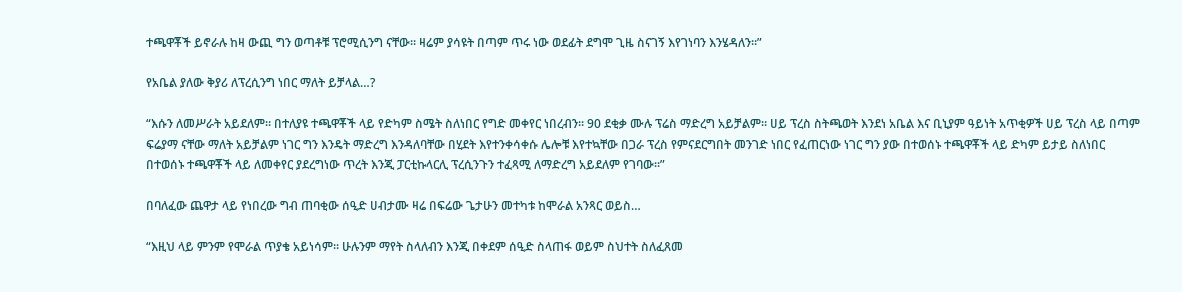ተጫዋቾች ይኖራሉ ከዛ ውጪ ግን ወጣቶቹ ፕሮሚሲንግ ናቸው። ዛሬም ያሳዩት በጣም ጥሩ ነው ወደፊት ደግሞ ጊዜ ስናገኝ እየገነባን እንሄዳለን።”

የአቤል ያለው ቅያሪ ለፕረሲንግ ነበር ማለት ይቻላል…?

“እሱን ለመሥራት አይደለም። በተለያዩ ተጫዋቾች ላይ የድካም ስሜት ስለነበር የግድ መቀየር ነበረብን። 90 ደቂቃ ሙሉ ፕሬስ ማድረግ አይቻልም። ሀይ ፕረስ ስትጫወት እንደነ አቤል እና ቢኒያም ዓይነት አጥቂዎች ሀይ ፕረስ ላይ በጣም ፍሬያማ ናቸው ማለት አይቻልም ነገር ግን እንዴት ማድረግ እንዳለባቸው በሂደት እየተንቀሳቀሱ ሌሎቹ እየተኳቸው በጋራ ፕረስ የምናደርግበት መንገድ ነበር የፈጠርነው ነገር ግን ያው በተወሰኑ ተጫዋቾች ላይ ድካም ይታይ ስለነበር በተወሰኑ ተጫዋቾች ላይ ለመቀየር ያደረግነው ጥረት እንጂ ፓርቲኩላርሊ ፕረሲንጉን ተፈጻሚ ለማድረግ አይደለም የገባው።”

በባለፈው ጨዋታ ላይ የነበረው ግብ ጠባቂው ሰዒድ ሀብታሙ ዛሬ በፍሬው ጌታሁን መተካቱ ከሞራል አንጻር ወይስ…

“እዚህ ላይ ምንም የሞራል ጥያቄ አይነሳም። ሁሉንም ማየት ስላለብን እንጂ በቀደም ሰዒድ ስላጠፋ ወይም ስህተት ስለፈጸመ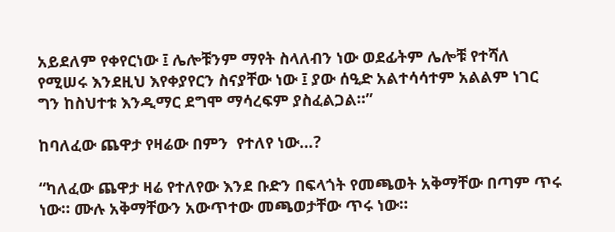አይደለም የቀየርነው ፤ ሌሎቹንም ማየት ስላለብን ነው ወደፊትም ሌሎቹ የተሻለ የሚሠሩ እንደዚህ እየቀያየርን ስናያቸው ነው ፤ ያው ሰዒድ አልተሳሳተም አልልም ነገር ግን ከስህተቱ እንዲማር ደግሞ ማሳረፍም ያስፈልጋል።”

ከባለፈው ጨዋታ የዛሬው በምን  የተለየ ነው…?

“ካለፈው ጨዋታ ዛሬ የተለየው እንደ ቡድን በፍላጎት የመጫወት አቅማቸው በጣም ጥሩ ነው። ሙሉ አቅማቸውን አውጥተው መጫወታቸው ጥሩ ነው።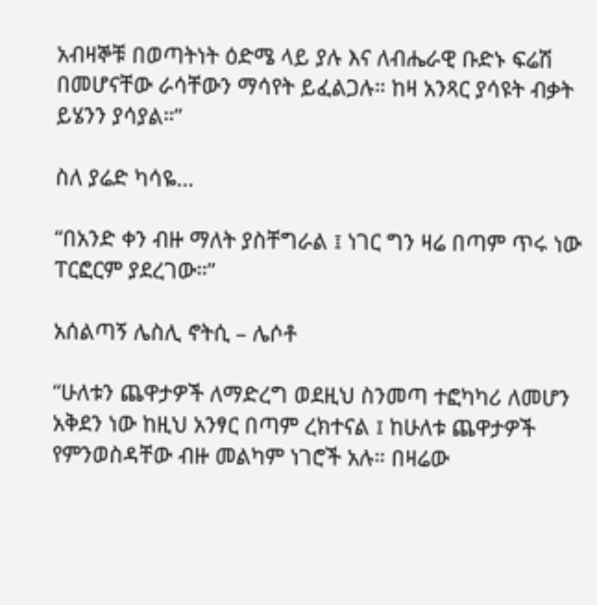አብዛኞቹ በወጣትነት ዕድሜ ላይ ያሉ እና ለብሔራዊ ቡድኑ ፍሬሽ በመሆናቸው ራሳቸውን ማሳየት ይፈልጋሉ። ከዛ አንጻር ያሳዩት ብቃት ይሄንን ያሳያል።”

ስለ ያሬድ ካሳዬ…

“በአንድ ቀን ብዙ ማለት ያስቸግራል ፤ ነገር ግን ዛሬ በጣም ጥሩ ነው ፐርፎርም ያደረገው።”

አሰልጣኝ ሌስሊ ኖትሲ – ሌሶቶ

“ሁለቱን ጨዋታዎች ለማድረግ ወደዚህ ስንመጣ ተፎካካሪ ለመሆን አቅደን ነው ከዚህ አንፃር በጣም ረክተናል ፤ ከሁለቱ ጨዋታዎች የምንወስዳቸው ብዙ መልካም ነገሮች አሉ። በዛሬው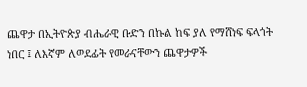ጨዋታ በኢትዮጵያ ብሔራዊ ቡድን በኩል ከፍ ያለ የማሸነፍ ፍላጎት ነበር ፤ ለእኛም ለወደፊት የመራናቸውን ጨዋታዎች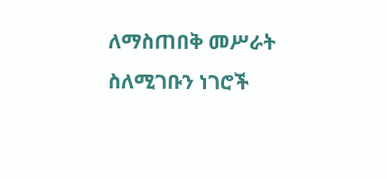ለማስጠበቅ መሥራት ስለሚገቡን ነገሮች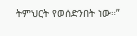ትምህርት የወሰድንበት ነው።”